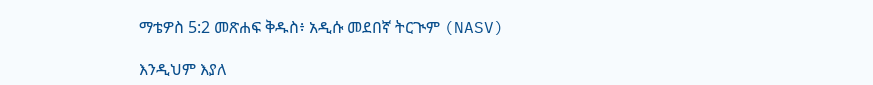ማቴዎስ 5:2 መጽሐፍ ቅዱስ፥ አዲሱ መደበኛ ትርጒም (NASV)

እንዲህም እያለ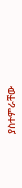ያስተምራቸው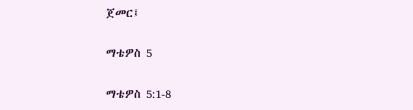ጀመር፤

ማቴዎስ 5

ማቴዎስ 5:1-8